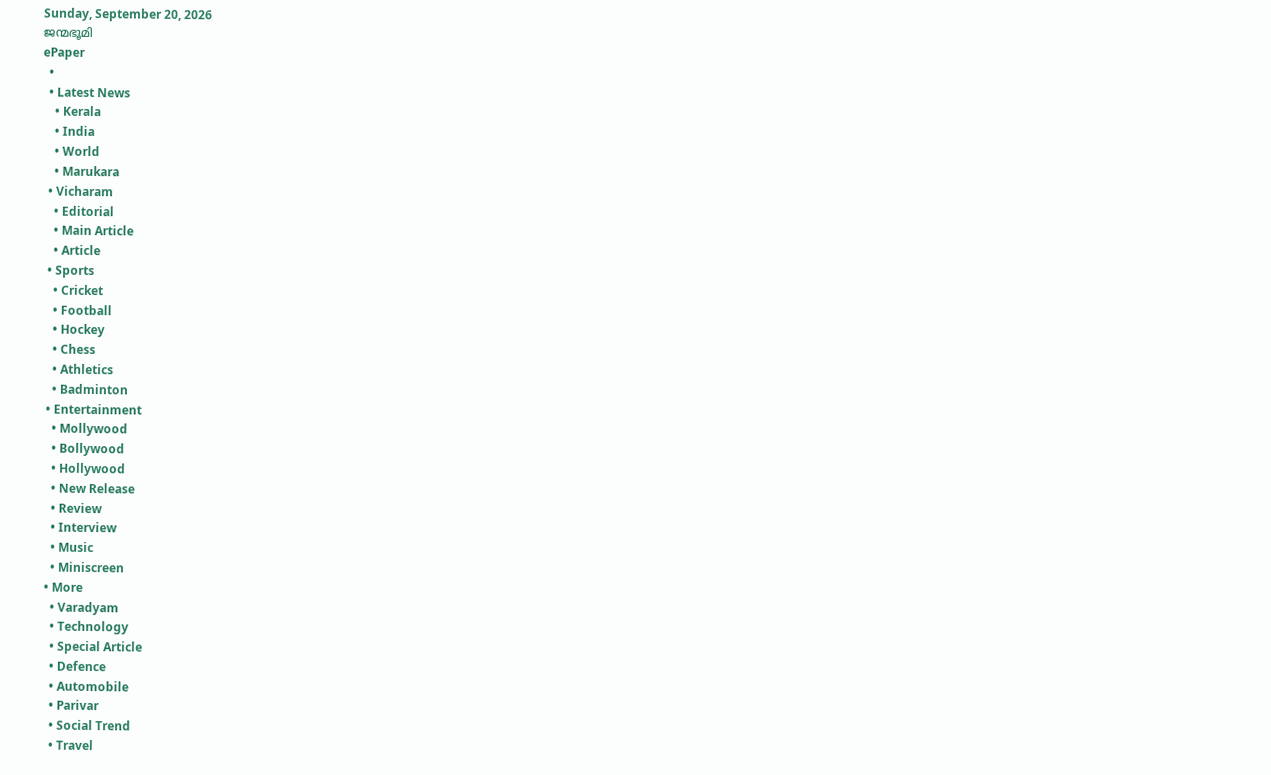Sunday, September 20, 2026
ജന്മഭൂമി
ePaper
  •
  • Latest News
    • Kerala
    • India
    • World
    • Marukara
  • Vicharam
    • Editorial
    • Main Article
    • Article
  • Sports
    • Cricket
    • Football
    • Hockey
    • Chess
    • Athletics
    • Badminton
  • Entertainment
    • Mollywood
    • Bollywood
    • Hollywood
    • New Release
    • Review
    • Interview
    • Music
    • Miniscreen
  • More
    • Varadyam
    • Technology
    • Special Article
    • Defence
    • Automobile
    • Parivar
    • Social Trend
    • Travel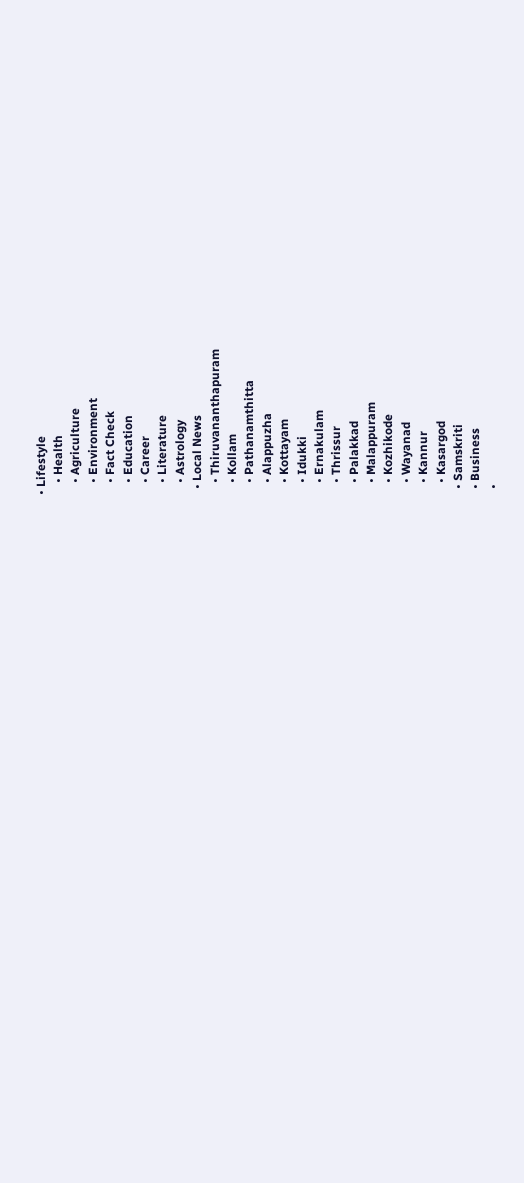• Lifestyle
    • Health
    • Agriculture
    • Environment
    • Fact Check
    • Education
    • Career
    • Literature
    • Astrology
  • Local News
    • Thiruvananthapuram
    • Kollam
    • Pathanamthitta
    • Alappuzha
    • Kottayam
    • Idukki
    • Ernakulam
    • Thrissur
    • Palakkad
    • Malappuram
    • Kozhikode
    • Wayanad
    • Kannur
    • Kasargod
  • Samskriti
  • Business
  •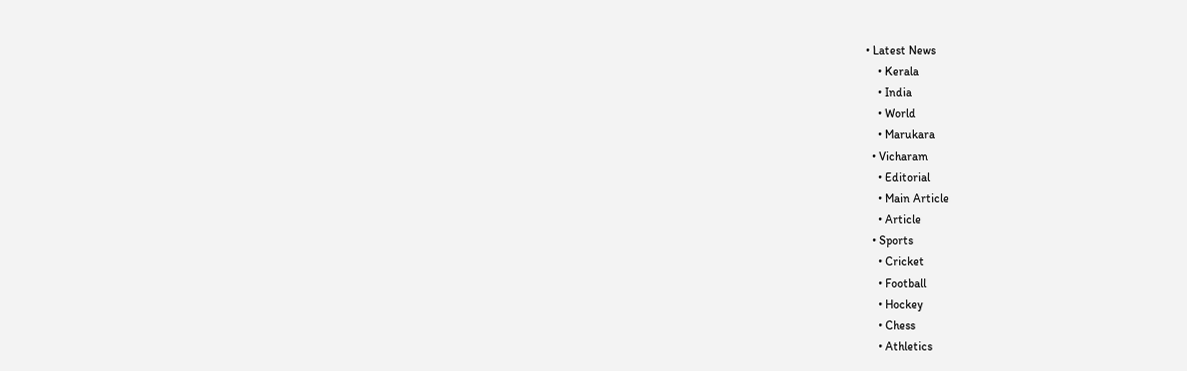• Latest News
    • Kerala
    • India
    • World
    • Marukara
  • Vicharam
    • Editorial
    • Main Article
    • Article
  • Sports
    • Cricket
    • Football
    • Hockey
    • Chess
    • Athletics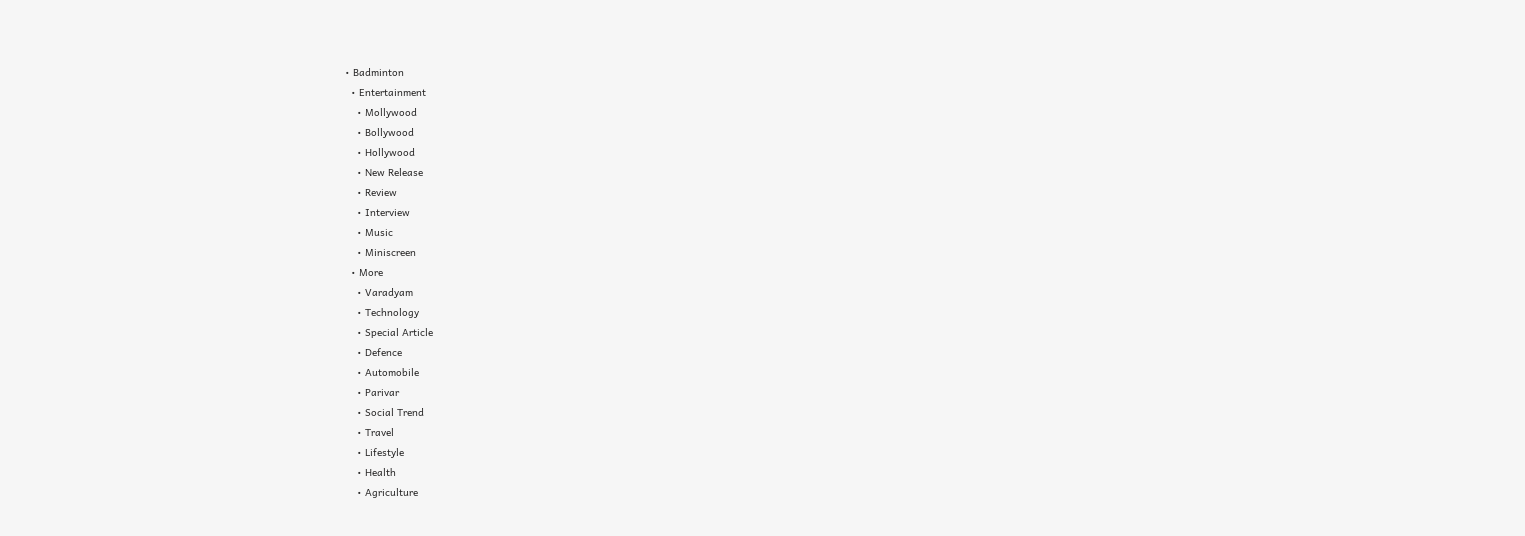• Badminton
  • Entertainment
    • Mollywood
    • Bollywood
    • Hollywood
    • New Release
    • Review
    • Interview
    • Music
    • Miniscreen
  • More
    • Varadyam
    • Technology
    • Special Article
    • Defence
    • Automobile
    • Parivar
    • Social Trend
    • Travel
    • Lifestyle
    • Health
    • Agriculture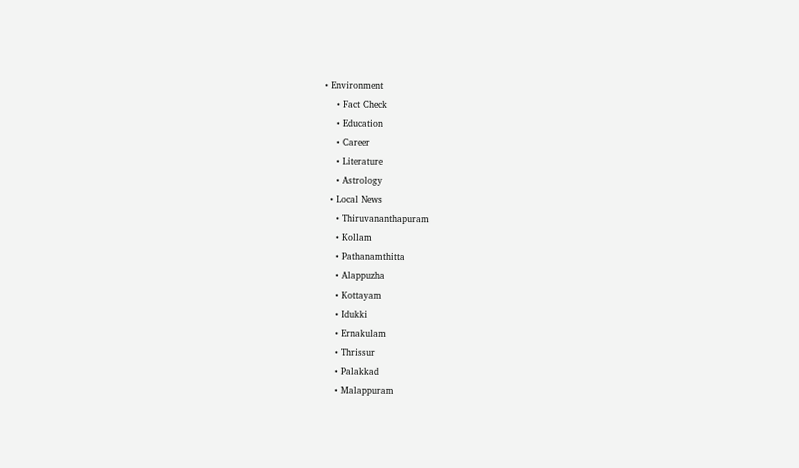• Environment
    • Fact Check
    • Education
    • Career
    • Literature
    • Astrology
  • Local News
    • Thiruvananthapuram
    • Kollam
    • Pathanamthitta
    • Alappuzha
    • Kottayam
    • Idukki
    • Ernakulam
    • Thrissur
    • Palakkad
    • Malappuram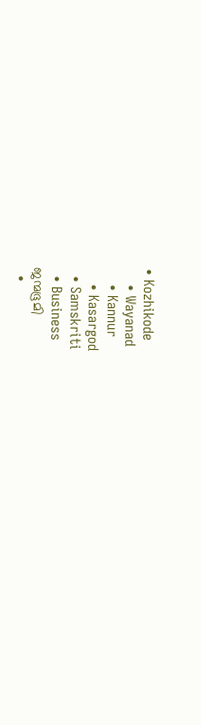• Kozhikode
    • Wayanad
    • Kannur
    • Kasargod
  • Samskriti
  • Business
ജന്മഭൂമി
  •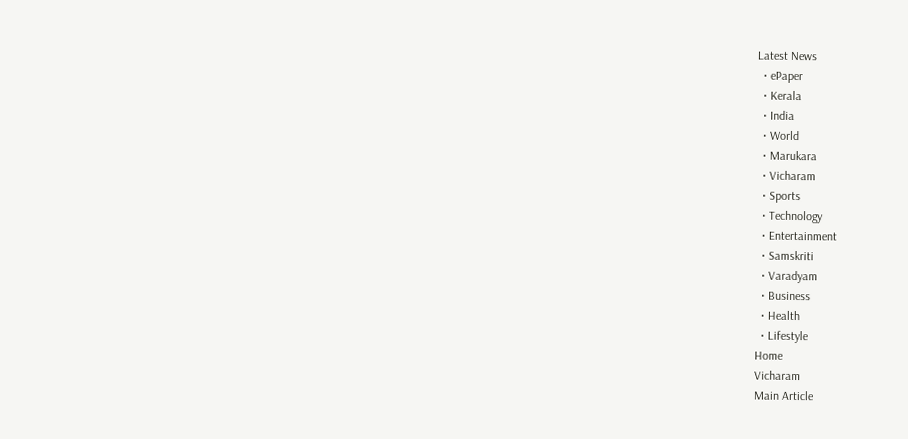Latest News
  • ePaper
  • Kerala
  • India
  • World
  • Marukara
  • Vicharam
  • Sports
  • Technology
  • Entertainment
  • Samskriti
  • Varadyam
  • Business
  • Health
  • Lifestyle
Home
Vicharam
Main Article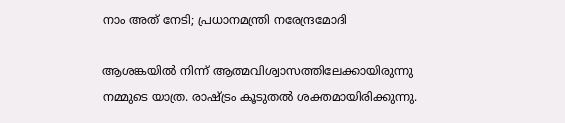നാം അത് നേടി; പ്രധാനമന്ത്രി നരേന്ദ്രമോദി

ആശങ്കയില്‍ നിന്ന് ആത്മവിശ്വാസത്തിലേക്കായിരുന്നു നമ്മുടെ യാത്ര. രാഷ്‌ട്രം കൂടുതല്‍ ശക്തമായിരിക്കുന്നു.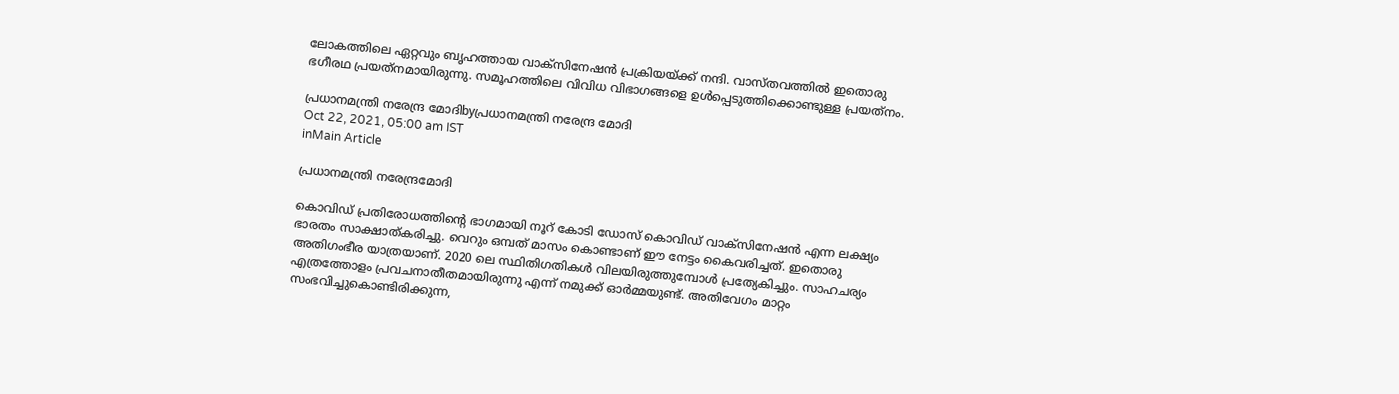ലോകത്തിലെ ഏറ്റവും ബൃഹത്തായ വാക്‌സിനേഷന്‍ പ്രക്രിയയ്‌ക്ക് നന്ദി. വാസ്തവത്തില്‍ ഇതൊരു ഭഗീരഥ പ്രയത്‌നമായിരുന്നു. സമൂഹത്തിലെ വിവിധ വിഭാഗങ്ങളെ ഉള്‍പ്പെടുത്തിക്കൊണ്ടുള്ള പ്രയത്‌നം.

പ്രധാനമന്ത്രി നരേന്ദ്ര മോദിbyപ്രധാനമന്ത്രി നരേന്ദ്ര മോദി
Oct 22, 2021, 05:00 am IST
inMain Article

പ്രധാനമന്ത്രി നരേന്ദ്രമോദി

കൊവിഡ് പ്രതിരോധത്തിന്റെ ഭാഗമായി നൂറ് കോടി ഡോസ് കൊവിഡ് വാക്‌സിനേഷന്‍ എന്ന ലക്ഷ്യം ഭാരതം സാക്ഷാത്കരിച്ചു. വെറും ഒമ്പത് മാസം കൊണ്ടാണ് ഈ നേട്ടം കൈവരിച്ചത്. ഇതൊരു അതിഗംഭീര യാത്രയാണ്. 2020 ലെ സ്ഥിതിഗതികള്‍ വിലയിരുത്തുമ്പോള്‍ പ്രത്യേകിച്ചും. സാഹചര്യം എത്രത്തോളം പ്രവചനാതീതമായിരുന്നു എന്ന് നമുക്ക് ഓര്‍മ്മയുണ്ട്. അതിവേഗം മാറ്റം സംഭവിച്ചുകൊണ്ടിരിക്കുന്ന,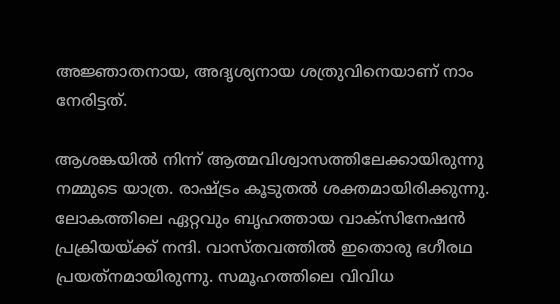അജ്ഞാതനായ, അദൃശ്യനായ ശത്രുവിനെയാണ് നാം  നേരിട്ടത്.

ആശങ്കയില്‍ നിന്ന് ആത്മവിശ്വാസത്തിലേക്കായിരുന്നു നമ്മുടെ യാത്ര. രാഷ്‌ട്രം കൂടുതല്‍ ശക്തമായിരിക്കുന്നു. ലോകത്തിലെ ഏറ്റവും ബൃഹത്തായ വാക്‌സിനേഷന്‍ പ്രക്രിയയ്‌ക്ക് നന്ദി. വാസ്തവത്തില്‍ ഇതൊരു ഭഗീരഥ പ്രയത്‌നമായിരുന്നു. സമൂഹത്തിലെ വിവിധ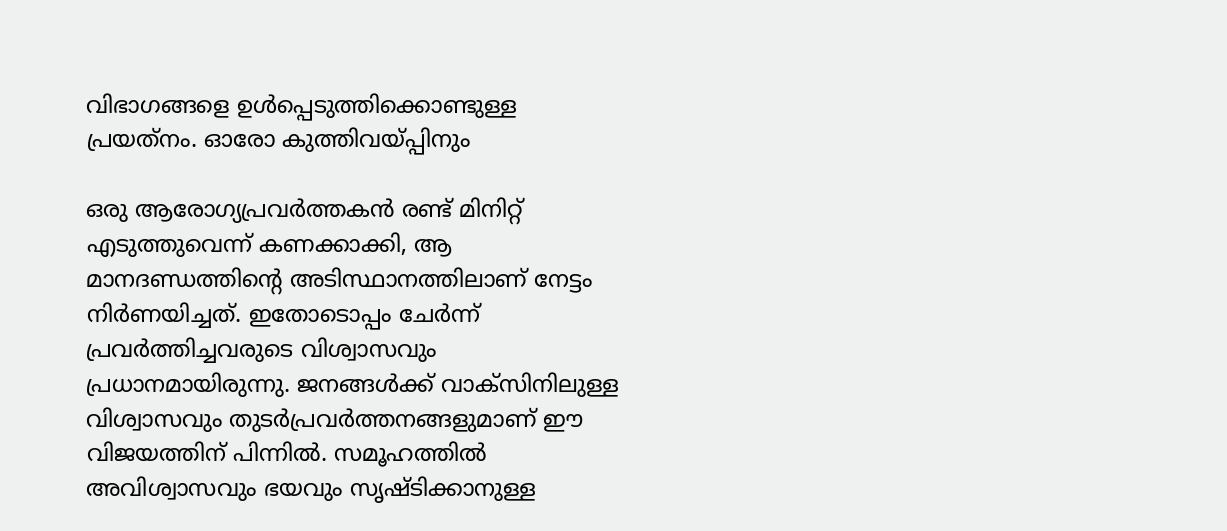വിഭാഗങ്ങളെ ഉള്‍പ്പെടുത്തിക്കൊണ്ടുള്ള പ്രയത്‌നം. ഓരോ കുത്തിവയ്‌പ്പിനും

ഒരു ആരോഗ്യപ്രവര്‍ത്തകന്‍ രണ്ട് മിനിറ്റ് എടുത്തുവെന്ന് കണക്കാക്കി, ആ മാനദണ്ഡത്തിന്റെ അടിസ്ഥാനത്തിലാണ് നേട്ടം നിര്‍ണയിച്ചത്. ഇതോടൊപ്പം ചേര്‍ന്ന് പ്രവര്‍ത്തിച്ചവരുടെ വിശ്വാസവും പ്രധാനമായിരുന്നു. ജനങ്ങള്‍ക്ക് വാക്‌സിനിലുള്ള വിശ്വാസവും തുടര്‍പ്രവര്‍ത്തനങ്ങളുമാണ് ഈ വിജയത്തിന് പിന്നില്‍. സമൂഹത്തില്‍ അവിശ്വാസവും ഭയവും സൃഷ്ടിക്കാനുള്ള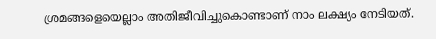ശ്രമങ്ങളെയെല്ലാം അതിജീവിച്ചുകൊണ്ടാണ് നാം ലക്ഷ്യം നേടിയത്.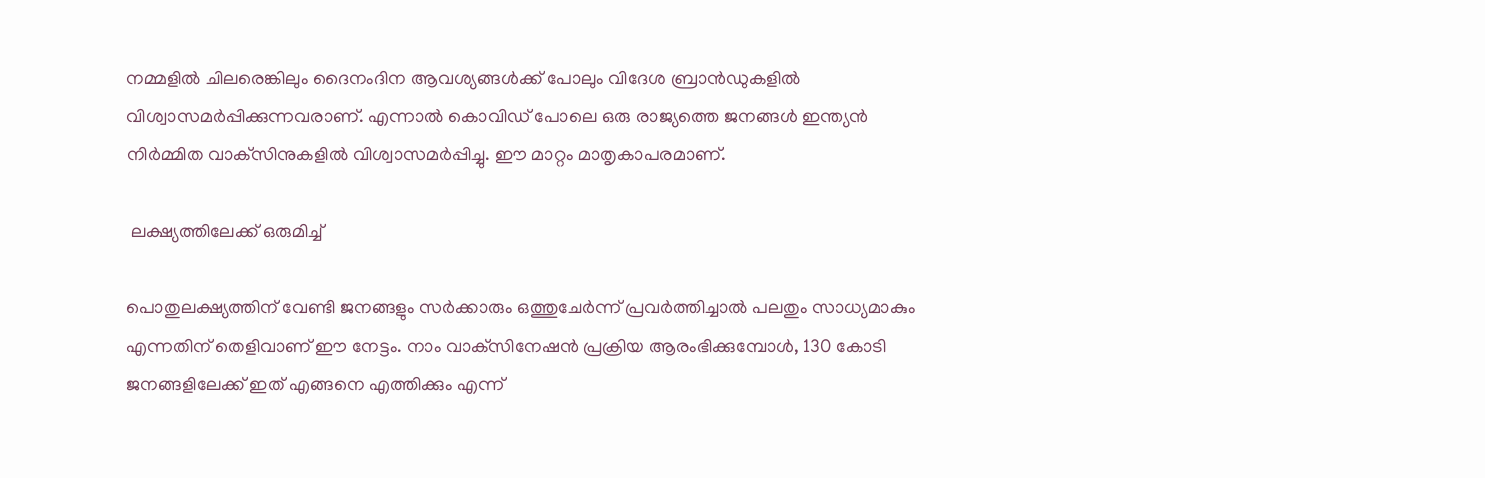നമ്മളില്‍ ചിലരെങ്കിലും ദൈനംദിന ആവശ്യങ്ങള്‍ക്ക് പോലും വിദേശ ബ്രാന്‍ഡുകളില്‍ വിശ്വാസമര്‍പ്പിക്കുന്നവരാണ്. എന്നാല്‍ കൊവിഡ് പോലെ ഒരു രാജ്യത്തെ ജനങ്ങള്‍ ഇന്ത്യന്‍ നിര്‍മ്മിത വാക്‌സിനുകളില്‍ വിശ്വാസമര്‍പ്പിച്ചു. ഈ മാറ്റം മാതൃകാപരമാണ്.

 ലക്ഷ്യത്തിലേക്ക് ഒരുമിച്ച്

പൊതുലക്ഷ്യത്തിന് വേണ്ടി ജനങ്ങളും സര്‍ക്കാരും ഒത്തുചേര്‍ന്ന് പ്രവര്‍ത്തിച്ചാല്‍ പലതും സാധ്യമാകും എന്നതിന് തെളിവാണ് ഈ നേട്ടം. നാം വാക്‌സിനേഷന്‍ പ്രക്രിയ ആരംഭിക്കുമ്പോള്‍, 130 കോടി ജനങ്ങളിലേക്ക് ഇത് എങ്ങനെ എത്തിക്കും എന്ന്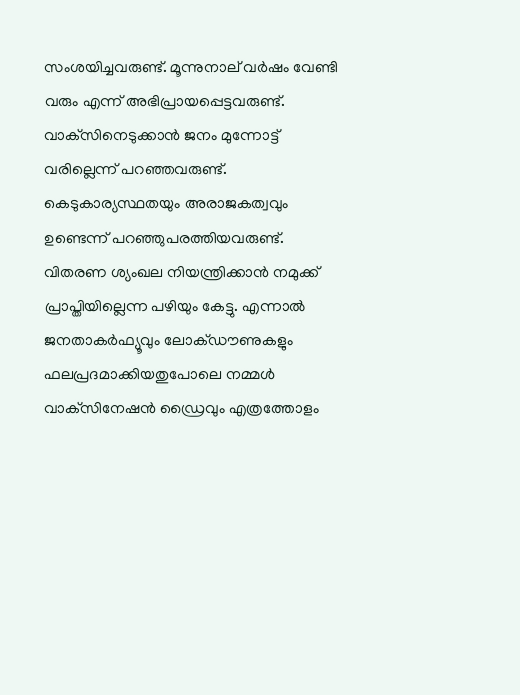സംശയിച്ചവരുണ്ട്. മൂന്നുനാല് വര്‍ഷം വേണ്ടി വരും എന്ന് അഭിപ്രായപ്പെട്ടവരുണ്ട്. വാക്‌സിനെടുക്കാന്‍ ജനം മുന്നോട്ട് വരില്ലെന്ന് പറഞ്ഞവരുണ്ട്. കെടുകാര്യസ്ഥതയും അരാജകത്വവും ഉണ്ടെന്ന് പറഞ്ഞുപരത്തിയവരുണ്ട്. വിതരണ ശ്യംഖല നിയന്ത്രിക്കാന്‍ നമുക്ക് പ്രാപ്തിയില്ലെന്ന പഴിയും കേട്ടു. എന്നാല്‍ ജനതാകര്‍ഫ്യൂവും ലോക്ഡൗണുകളും ഫലപ്രദമാക്കിയതുപോലെ നമ്മള്‍ വാക്‌സിനേഷന്‍ ഡ്രൈവും എത്രത്തോളം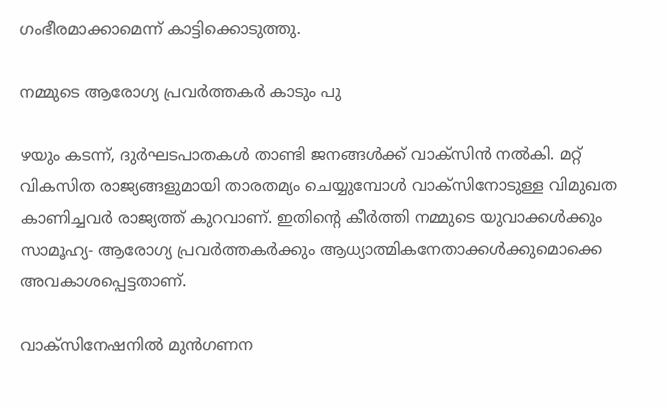ഗംഭീരമാക്കാമെന്ന് കാട്ടിക്കൊടുത്തു.

നമ്മുടെ ആരോഗ്യ പ്രവര്‍ത്തകര്‍ കാടും പു

ഴയും കടന്ന്, ദുര്‍ഘടപാതകള്‍ താണ്ടി ജനങ്ങള്‍ക്ക് വാക്‌സിന്‍ നല്‍കി. മറ്റ് വികസിത രാജ്യങ്ങളുമായി താരതമ്യം ചെയ്യുമ്പോള്‍ വാക്‌സിനോടുള്ള വിമുഖത കാണിച്ചവര്‍ രാജ്യത്ത് കുറവാണ്. ഇതിന്റെ കീര്‍ത്തി നമ്മുടെ യുവാക്കള്‍ക്കും സാമൂഹ്യ- ആരോഗ്യ പ്രവര്‍ത്തകര്‍ക്കും ആധ്യാത്മികനേതാക്കള്‍ക്കുമൊക്കെ അവകാശപ്പെട്ടതാണ്.

വാക്‌സിനേഷനില്‍ മുന്‍ഗണന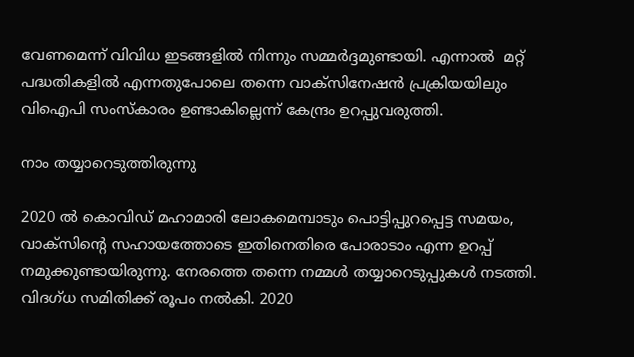വേണമെന്ന് വിവിധ ഇടങ്ങളില്‍ നിന്നും സമ്മര്‍ദ്ദമുണ്ടായി. എന്നാല്‍  മറ്റ് പദ്ധതികളില്‍ എന്നതുപോലെ തന്നെ വാക്‌സിനേഷന്‍ പ്രക്രിയയിലും വിഐപി സംസ്‌കാരം ഉണ്ടാകില്ലെന്ന് കേന്ദ്രം ഉറപ്പുവരുത്തി.

നാം തയ്യാറെടുത്തിരുന്നു

2020 ല്‍ കൊവിഡ് മഹാമാരി ലോകമെമ്പാടും പൊട്ടിപ്പുറപ്പെട്ട സമയം, വാക്‌സിന്റെ സഹായത്തോടെ ഇതിനെതിരെ പോരാടാം എന്ന ഉറപ്പ് നമുക്കുണ്ടായിരുന്നു. നേരത്തെ തന്നെ നമ്മള്‍ തയ്യാറെടുപ്പുകള്‍ നടത്തി. വിദഗ്ധ സമിതിക്ക് രൂപം നല്‍കി. 2020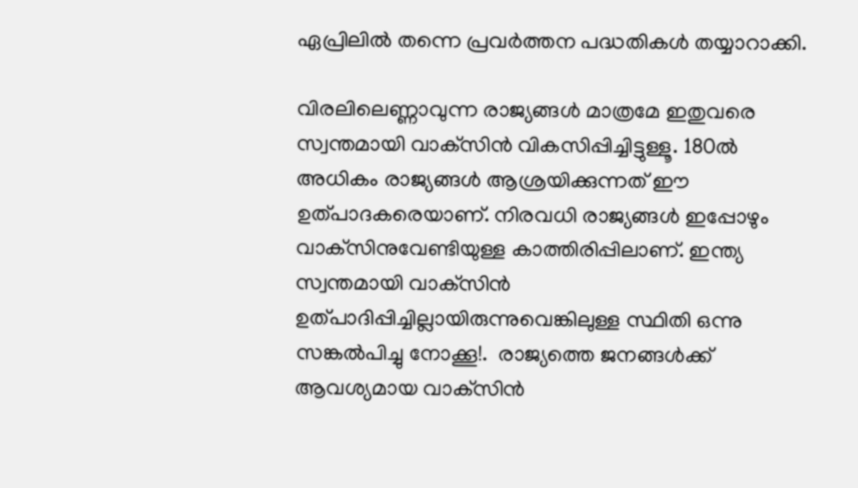ഏപ്രിലില്‍ തന്നെ പ്രവര്‍ത്തന പദ്ധതികള്‍ തയ്യാറാക്കി.

വിരലിലെണ്ണാവുന്ന രാജ്യങ്ങള്‍ മാത്രമേ ഇതുവരെ സ്വന്തമായി വാക്‌സിന്‍ വികസിപ്പിച്ചിട്ടുള്ളൂ. 180ല്‍ അധികം രാജ്യങ്ങള്‍ ആശ്രയിക്കുന്നത് ഈ ഉത്പാദകരെയാണ്. നിരവധി രാജ്യങ്ങള്‍ ഇപ്പോഴും വാക്‌സിനുവേണ്ടിയുള്ള കാത്തിരിപ്പിലാണ്. ഇന്ത്യ സ്വന്തമായി വാക്‌സിന്‍ ഉത്പാദിപ്പിച്ചില്ലായിരുന്നുവെങ്കിലുള്ള സ്ഥിതി ഒന്നു സങ്കല്‍പിച്ചു നോക്കൂ!.  രാജ്യത്തെ ജനങ്ങള്‍ക്ക് ആവശ്യമായ വാക്‌സിന്‍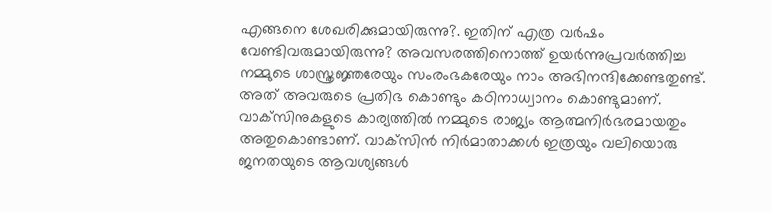എങ്ങനെ ശേഖരിക്കുമായിരുന്നു?. ഇതിന് എത്ര വര്‍ഷം വേണ്ടിവരുമായിരുന്നു? അവസരത്തിനൊത്ത് ഉയര്‍ന്നുപ്രവര്‍ത്തിച്ച നമ്മുടെ ശാസ്ത്രജ്ഞരേയും സംരംഭകരേയും നാം അഭിനന്ദിക്കേണ്ടതുണ്ട്. അത് അവരുടെ പ്രതിഭ കൊണ്ടും കഠിനാധ്വാനം കൊണ്ടുമാണ്. വാക്‌സിനുകളുടെ കാര്യത്തില്‍ നമ്മുടെ രാജ്യം ആത്മനിര്‍ഭരമായതും അതുകൊണ്ടാണ്. വാക്‌സിന്‍ നിര്‍മാതാക്കള്‍ ഇത്രയും വലിയൊരു ജനതയുടെ ആവശ്യങ്ങള്‍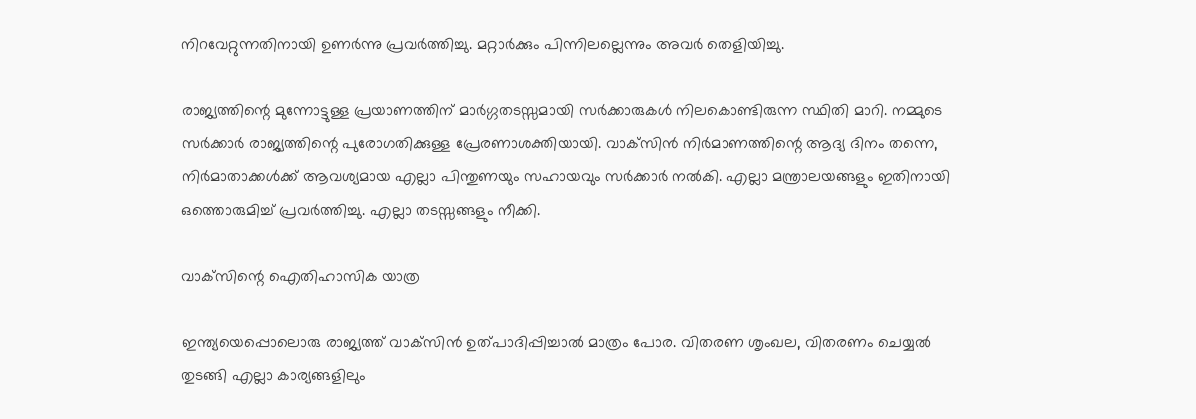നിറവേറ്റുന്നതിനായി ഉണര്‍ന്നു പ്രവര്‍ത്തിച്ചു. മറ്റാര്‍ക്കും പിന്നിലല്ലെന്നും അവര്‍ തെളിയിച്ചു.

രാജ്യത്തിന്റെ മുന്നോട്ടുള്ള പ്രയാണത്തിന് മാര്‍ഗ്ഗതടസ്സമായി സര്‍ക്കാരുകള്‍ നിലകൊണ്ടിരുന്ന സ്ഥിതി മാറി. നമ്മുടെ സര്‍ക്കാര്‍ രാജ്യത്തിന്റെ പുരോഗതിക്കുള്ള പ്രേരണാശക്തിയായി. വാക്‌സിന്‍ നിര്‍മാണത്തിന്റെ ആദ്യ ദിനം തന്നെ, നിര്‍മാതാക്കള്‍ക്ക് ആവശ്യമായ എല്ലാ പിന്തുണയും സഹായവും സര്‍ക്കാര്‍ നല്‍കി. എല്ലാ മന്ത്രാലയങ്ങളും ഇതിനായി ഒത്തൊരുമിച്ച് പ്രവര്‍ത്തിച്ചു. എല്ലാ തടസ്സങ്ങളും നീക്കി.

വാക്‌സിന്റെ ഐതിഹാസിക യാത്ര

ഇന്ത്യയെപ്പൊലൊരു രാജ്യത്ത് വാക്‌സിന്‍ ഉത്പാദിപ്പിച്ചാല്‍ മാത്രം പോര. വിതരണ ശൃംഖല, വിതരണം ചെയ്യല്‍ തുടങ്ങി എല്ലാ കാര്യങ്ങളിലും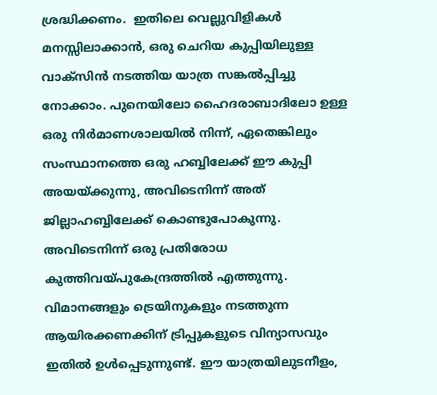ശ്രദ്ധിക്കണം.  ഇതിലെ വെല്ലുവിളികള്‍ മനസ്സിലാക്കാന്‍, ഒരു ചെറിയ കുപ്പിയിലുള്ള വാക്സിന്‍ നടത്തിയ യാത്ര സങ്കല്‍പ്പിച്ചു നോക്കാം. പുനെയിലോ ഹൈദരാബാദിലോ ഉള്ള ഒരു നിര്‍മാണശാലയില്‍ നിന്ന്, ഏതെങ്കിലും സംസ്ഥാനത്തെ ഒരു ഹബ്ബിലേക്ക് ഈ കുപ്പി അയയ്‌ക്കുന്നു, അവിടെനിന്ന് അത് ജില്ലാഹബ്ബിലേക്ക് കൊണ്ടുപോകുന്നു. അവിടെനിന്ന് ഒരു പ്രതിരോധ കുത്തിവയ്‌പുകേന്ദ്രത്തില്‍ എത്തുന്നു. വിമാനങ്ങളും ട്രെയിനുകളും നടത്തുന്ന ആയിരക്കണക്കിന് ട്രിപ്പുകളുടെ വിന്യാസവും ഇതില്‍ ഉള്‍പ്പെടുന്നുണ്ട്. ഈ യാത്രയിലുടനീളം,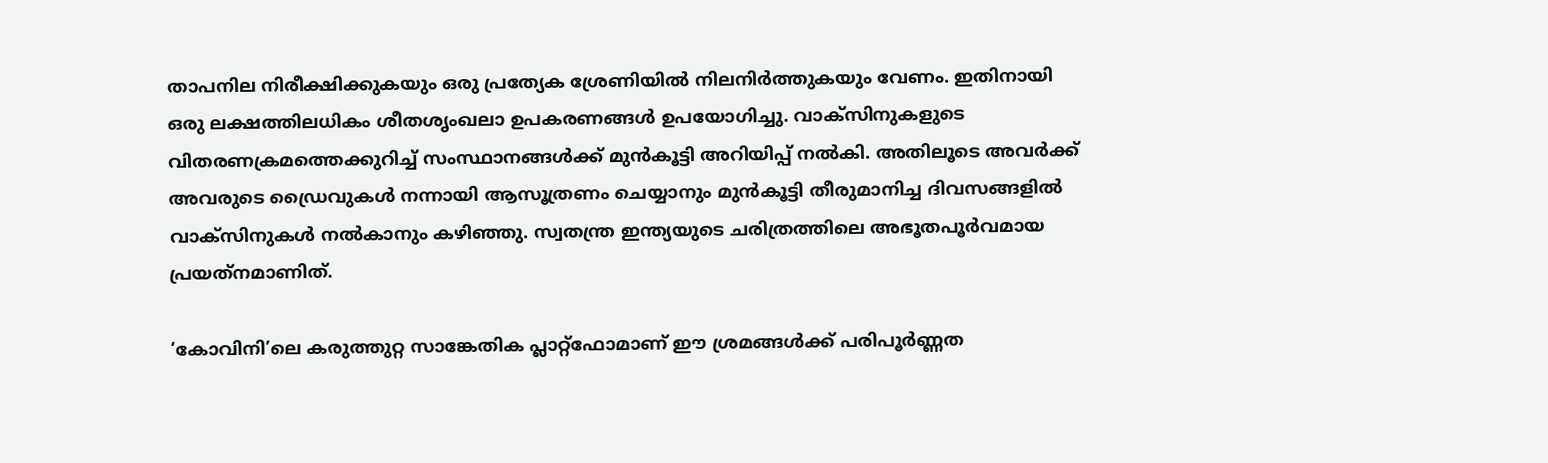താപനില നിരീക്ഷിക്കുകയും ഒരു പ്രത്യേക ശ്രേണിയില്‍ നിലനിര്‍ത്തുകയും വേണം. ഇതിനായി ഒരു ലക്ഷത്തിലധികം ശീതശൃംഖലാ ഉപകരണങ്ങള്‍ ഉപയോഗിച്ചു. വാക്സിനുകളുടെ വിതരണക്രമത്തെക്കുറിച്ച് സംസ്ഥാനങ്ങള്‍ക്ക് മുന്‍കൂട്ടി അറിയിപ്പ് നല്‍കി. അതിലൂടെ അവര്‍ക്ക് അവരുടെ ഡ്രൈവുകള്‍ നന്നായി ആസൂത്രണം ചെയ്യാനും മുന്‍കൂട്ടി തീരുമാനിച്ച ദിവസങ്ങളില്‍ വാക്സിനുകള്‍ നല്‍കാനും കഴിഞ്ഞു. സ്വതന്ത്ര ഇന്ത്യയുടെ ചരിത്രത്തിലെ അഭൂതപൂര്‍വമായ പ്രയത്‌നമാണിത്.

‘കോവിനി’ലെ കരുത്തുറ്റ സാങ്കേതിക പ്ലാറ്റ്ഫോമാണ് ഈ ശ്രമങ്ങള്‍ക്ക് പരിപൂര്‍ണ്ണത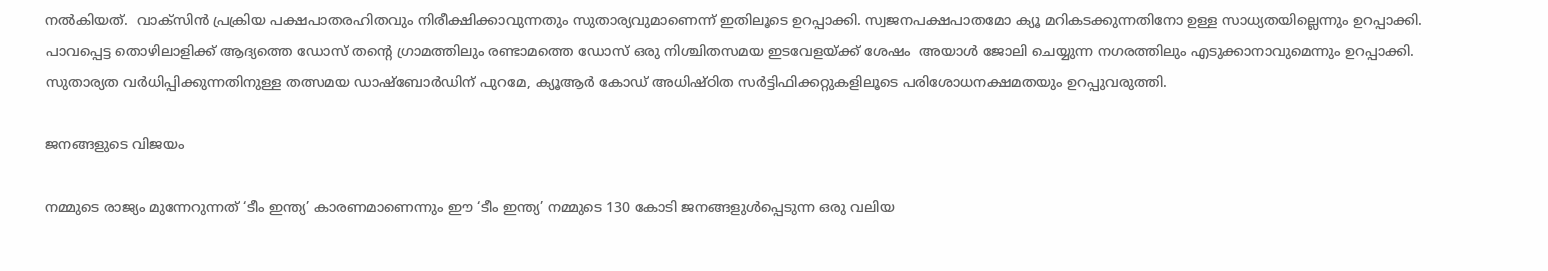നല്‍കിയത്.  വാക്സിന്‍ പ്രക്രിയ പക്ഷപാതരഹിതവും നിരീക്ഷിക്കാവുന്നതും സുതാര്യവുമാണെന്ന് ഇതിലൂടെ ഉറപ്പാക്കി. സ്വജനപക്ഷപാതമോ ക്യൂ മറികടക്കുന്നതിനോ ഉള്ള സാധ്യതയില്ലെന്നും ഉറപ്പാക്കി. പാവപ്പെട്ട തൊഴിലാളിക്ക് ആദ്യത്തെ ഡോസ് തന്റെ ഗ്രാമത്തിലും രണ്ടാമത്തെ ഡോസ് ഒരു നിശ്ചിതസമയ ഇടവേളയ്‌ക്ക് ശേഷം  അയാള്‍ ജോലി ചെയ്യുന്ന നഗരത്തിലും എടുക്കാനാവുമെന്നും ഉറപ്പാക്കി. സുതാര്യത വര്‍ധിപ്പിക്കുന്നതിനുള്ള തത്സമയ ഡാഷ്‌ബോര്‍ഡിന് പുറമേ, ക്യൂആര്‍ കോഡ് അധിഷ്ഠിത സര്‍ട്ടിഫിക്കറ്റുകളിലൂടെ പരിശോധനക്ഷമതയും ഉറപ്പുവരുത്തി.

ജനങ്ങളുടെ വിജയം

നമ്മുടെ രാജ്യം മുന്നേറുന്നത് ‘ടീം ഇന്ത്യ’ കാരണമാണെന്നും ഈ ‘ടീം ഇന്ത്യ’ നമ്മുടെ 130 കോടി ജനങ്ങളുള്‍പ്പെടുന്ന ഒരു വലിയ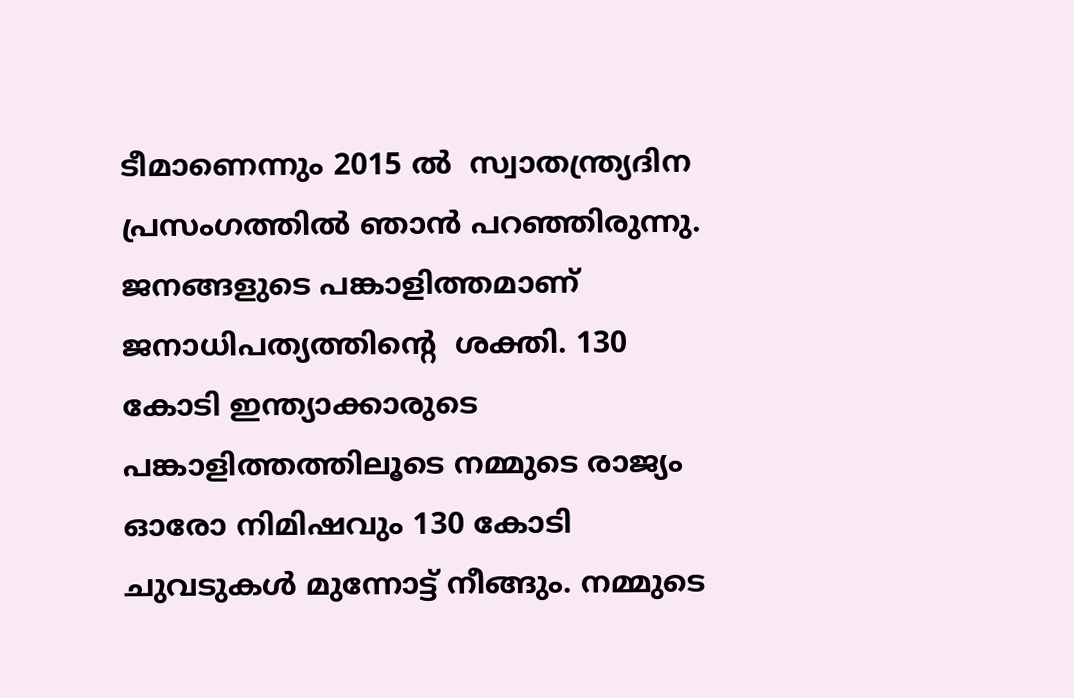ടീമാണെന്നും 2015 ല്‍  സ്വാതന്ത്ര്യദിന പ്രസംഗത്തില്‍ ഞാന്‍ പറഞ്ഞിരുന്നു. ജനങ്ങളുടെ പങ്കാളിത്തമാണ് ജനാധിപത്യത്തിന്റെ  ശക്തി. 130 കോടി ഇന്ത്യാക്കാരുടെ പങ്കാളിത്തത്തിലൂടെ നമ്മുടെ രാജ്യം ഓരോ നിമിഷവും 130 കോടി ചുവടുകള്‍ മുന്നോട്ട് നീങ്ങും. നമ്മുടെ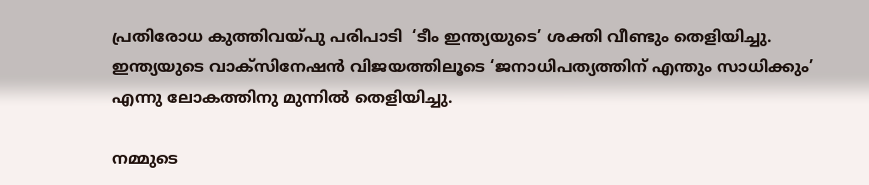പ്രതിരോധ കുത്തിവയ്‌പു പരിപാടി  ‘ടീം ഇന്ത്യയുടെ’ ശക്തി വീണ്ടും തെളിയിച്ചു. ഇന്ത്യയുടെ വാക്‌സിനേഷന്‍ വിജയത്തിലൂടെ ‘ജനാധിപത്യത്തിന് എന്തും സാധിക്കും’ എന്നു ലോകത്തിനു മുന്നില്‍ തെളിയിച്ചു.

നമ്മുടെ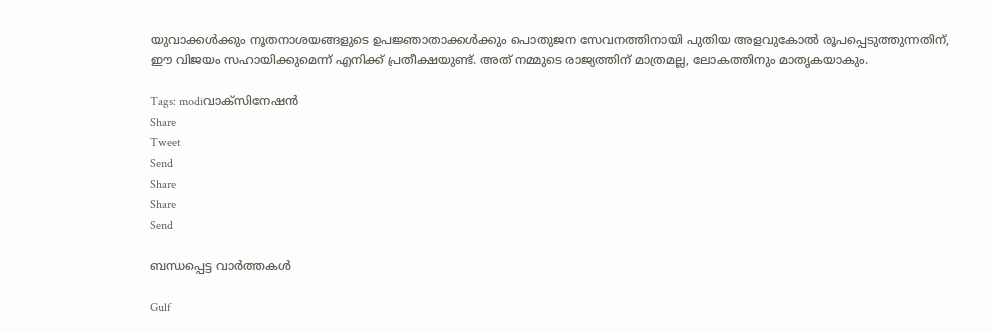യുവാക്കള്‍ക്കും നൂതനാശയങ്ങളുടെ ഉപജ്ഞാതാക്കള്‍ക്കും പൊതുജന സേവനത്തിനായി പുതിയ അളവുകോല്‍ രൂപപ്പെടുത്തുന്നതിന്, ഈ വിജയം സഹായിക്കുമെന്ന് എനിക്ക് പ്രതീക്ഷയുണ്ട്. അത് നമ്മുടെ രാജ്യത്തിന് മാത്രമല്ല, ലോകത്തിനും മാതൃകയാകും.

Tags: modiവാക്‌സിനേഷന്‍
Share
Tweet
Send
Share
Share
Send

ബന്ധപ്പെട്ട വാര്‍ത്തകള്‍

Gulf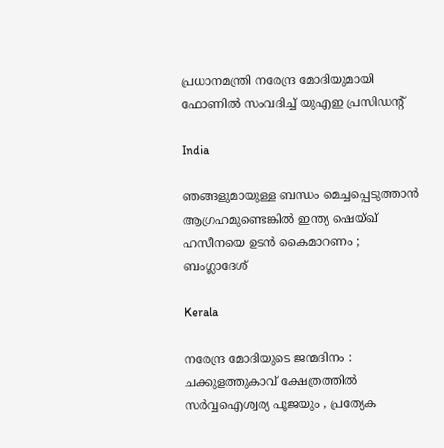പ്രധാനമന്ത്രി നരേന്ദ്ര മോദിയുമായി ഫോണിൽ സംവദിച്ച് യുഎഇ പ്രസിഡൻ്റ്

India

ഞങ്ങളുമായുള്ള ബന്ധം മെച്ചപ്പെടുത്താൻ ആഗ്രഹമുണ്ടെങ്കിൽ ഇന്ത്യ ഷെയ്ഖ് ഹസീനയെ ഉടൻ കൈമാറണം ; ബംഗ്ലാദേശ്

Kerala

നരേന്ദ്ര മോദിയുടെ ജന്മദിനം : ചക്കുളത്തുകാവ് ക്ഷേത്രത്തിൽ സർവ്വഐശ്വര്യ പൂജയും , പ്രത്യേക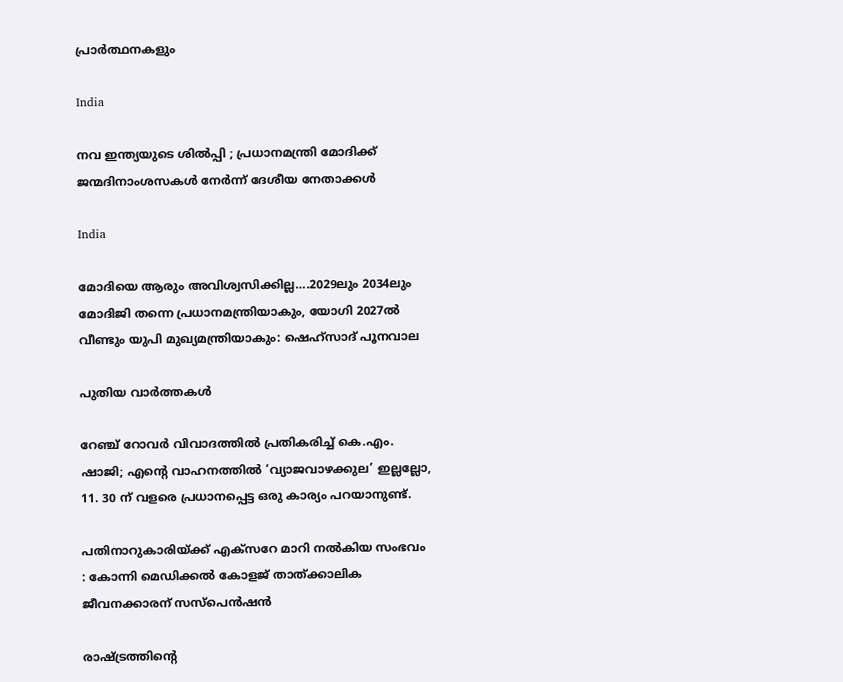പ്രാർത്ഥനകളും

India

നവ ഇന്ത്യയുടെ ശിൽപ്പി ; പ്രധാനമന്ത്രി മോദിക്ക് ജന്മദിനാംശസകൾ നേർന്ന് ദേശീയ നേതാക്കൾ

India

മോദിയെ ആരും അവിശ്വസിക്കില്ല….2029ലും 2034ലും മോദിജി തന്നെ പ്രധാനമന്ത്രിയാകും, യോഗി 2027ല്‍ വീണ്ടും യുപി മുഖ്യമന്ത്രിയാകും: ഷെഹ്സാദ് പൂനവാല

പുതിയ വാര്‍ത്തകള്‍

റേഞ്ച് റോവർ വിവാദത്തിൽ പ്രതികരിച്ച് കെ.എം. ഷാജി; എന്റെ വാഹനത്തിൽ ‘വ്യാജവാഴക്കുല’ ഇല്ലല്ലോ, 11. 30 ന് വളരെ പ്രധാനപ്പെട്ട ഒരു കാര്യം പറയാനുണ്ട്.

പതിനാറുകാരിയ്‌ക്ക് എക്‌സറേ മാറി നല്‍കിയ സംഭവം : കോന്നി മെഡിക്കല്‍ കോളജ് താത്ക്കാലിക ജീവനക്കാരന് സസ്‌പെന്‍ഷന്‍

രാഷ്‌ട്രത്തിന്റെ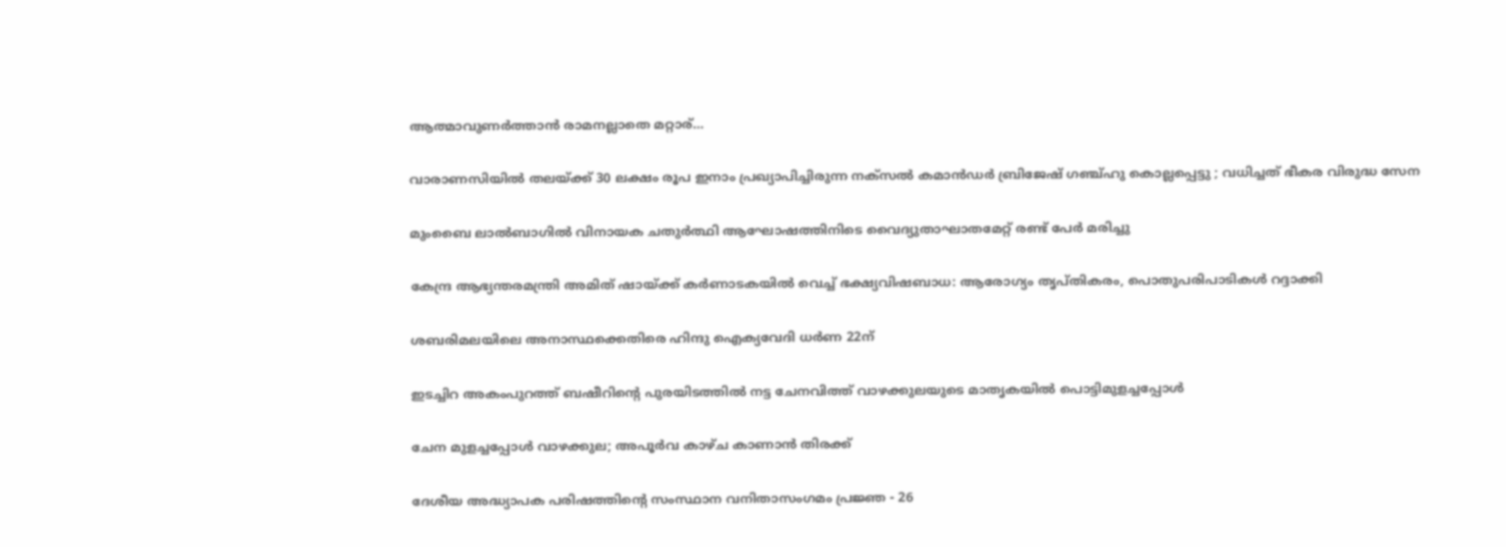ആത്മാവുണര്‍ത്താന്‍ രാമനല്ലാതെ മറ്റാര്…

വാരാണസിയിൽ തലയ്‌ക്ക് 30 ലക്ഷം രൂപ ഇനാം പ്രഖ്യാപിച്ചിരുന്ന നക്സൽ കമാൻഡർ ബ്രിജേഷ് ഗഞ്ച്ഹു കൊല്ലപ്പെട്ടു ; വധിച്ചത് ഭീകര വിരുദ്ധ സേന

മുംബൈ ലാല്‍ബാഗില്‍ വിനായക ചതുര്‍ത്ഥി ആഘോഷത്തിനിടെ വൈദ്യുതാഘാതമേറ്റ് രണ്ട് പേർ മരിച്ചു

കേന്ദ്ര ആഭ്യന്തരമന്ത്രി അമിത് ഷായ്‌ക്ക് കർണാടകയിൽ വെച്ച് ഭക്ഷ്യവിഷബാധ: ആരോഗ്യം തൃപ്തികരം, പൊതുപരിപാടികള്‍ റദ്ദാക്കി

ശബരിമലയിലെ അനാസ്ഥക്കെതിരെ ഹിന്ദു ഐക്യവേദി ധര്‍ണ 22ന്

ഇടച്ചിറ അകംപുറത്ത് ബഷീറിന്റെ പുരയിടത്തില്‍ നട്ട ചേനവിത്ത് വാഴക്കുലയുടെ മാതൃകയില്‍ പൊട്ടിമുളച്ചപ്പോള്‍

ചേന മുളച്ചപ്പോള്‍ വാഴക്കുല; അപൂര്‍വ കാഴ്ച കാണാന്‍ തിരക്ക്

ദേശീയ അദ്ധ്യാപക പരിഷത്തിന്റെ സംസ്ഥാന വനിതാസംഗമം പ്രജ്ഞ - 26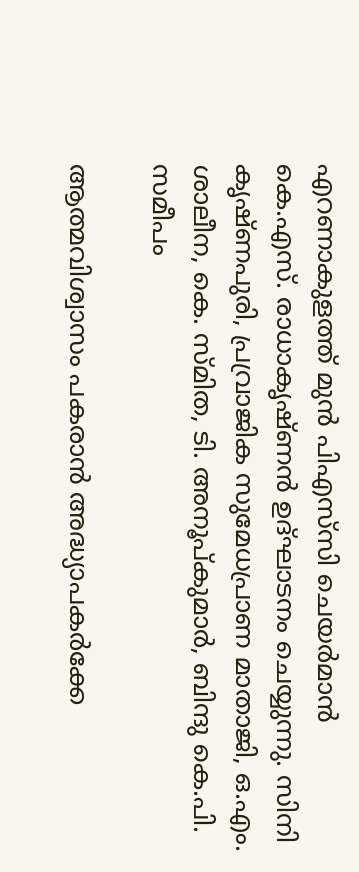എറണാകുളത്ത് മുന്‍ പിഎസ്‌സി ചെയര്‍മാന്‍ കെ.എസ്. രാധാകൃഷ്ണന്‍ ഉദ്ഘാടനം ചെയ്യുന്നു. സിനി കൃഷ്ണപുരി, പ്രവ്രാജിക സുമേധപ്രാണ മാതാജി, ഒ.എം. ശാലീന, കെ. സ്മിത, ടി. അനൂപ്കുമാര്‍, ബിന്ദു കെ.പി. സമീപം

ആത്മവിശ്വാസം പകരാന്‍ അദ്ധ്യാപകര്‍ക്കേ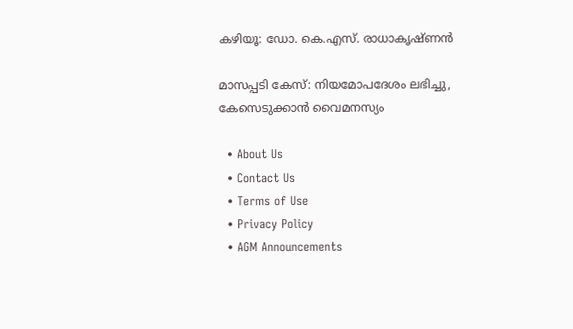കഴിയൂ: ഡോ. കെ.എസ്. രാധാകൃഷ്ണന്‍

മാസപ്പടി കേസ്: നിയമോപദേശം ലഭിച്ചു, കേസെടുക്കാന്‍ വൈമനസ്യം

  • About Us
  • Contact Us
  • Terms of Use
  • Privacy Policy
  • AGM Announcements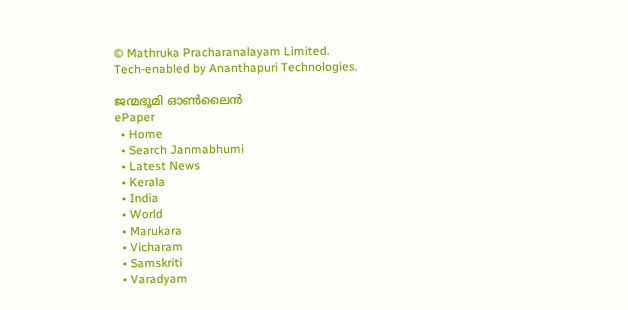© Mathruka Pracharanalayam Limited.
Tech-enabled by Ananthapuri Technologies.

ജന്മഭൂമി ഓണ്‍ലൈന്‍
ePaper
  • Home
  • Search Janmabhumi
  • Latest News
  • Kerala
  • India
  • World
  • Marukara
  • Vicharam
  • Samskriti
  • Varadyam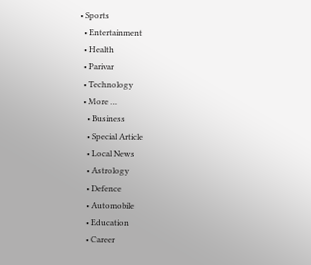• Sports
  • Entertainment
  • Health
  • Parivar
  • Technology
  • More …
    • Business
    • Special Article
    • Local News
    • Astrology
    • Defence
    • Automobile
    • Education
    • Career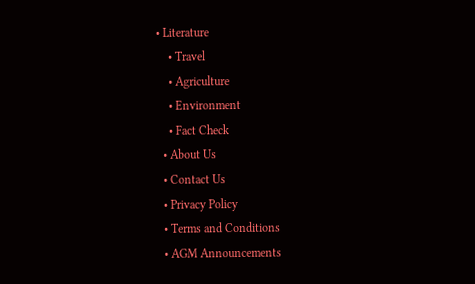• Literature
    • Travel
    • Agriculture
    • Environment
    • Fact Check
  • About Us
  • Contact Us
  • Privacy Policy
  • Terms and Conditions
  • AGM Announcements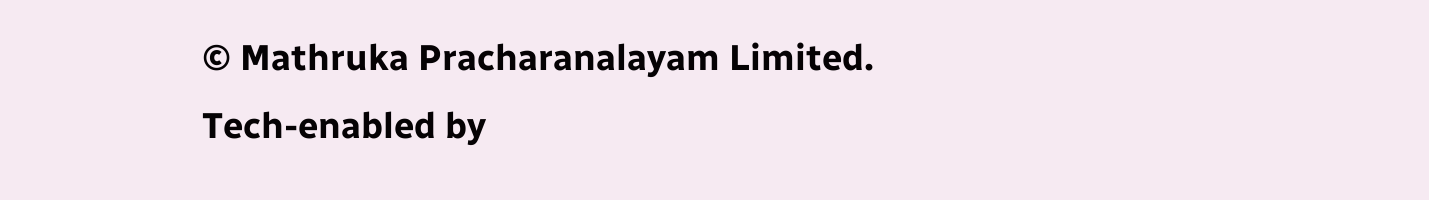© Mathruka Pracharanalayam Limited.
Tech-enabled by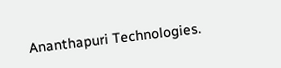Ananthapuri Technologies.